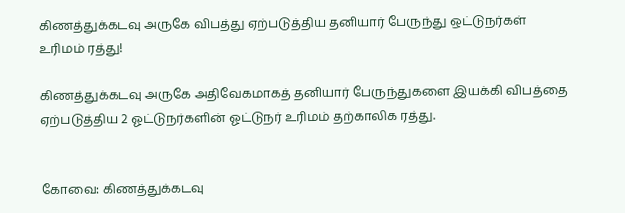கிணத்துக்கடவு அருகே விபத்து ஏற்படுத்திய தனியார் பேருந்து ஒட்டுநர்கள் உரிமம் ரத்து!

கிணத்துக்கடவு அருகே அதிவேகமாகத் தனியார் பேருந்துகளை இயக்கி விபத்தை ஏற்படுத்திய 2 ஓட்டுநர்களின் ஓட்டுநர் உரிமம் தற்காலிக ரத்து.


கோவை: கிணத்துக்கடவு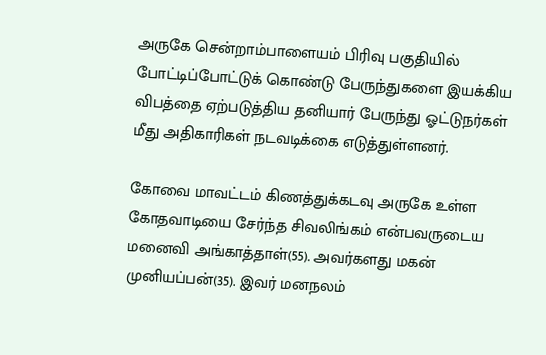அருகே சென்றாம்பாளையம் பிரிவு பகுதியில் போட்டிப்போட்டுக் கொண்டு பேருந்துகளை இயக்கிய விபத்தை ஏற்படுத்திய தனியார் பேருந்து ஓட்டுநர்கள் மீது அதிகாரிகள் நடவடிக்கை எடுத்துள்ளனர்.

கோவை மாவட்டம் கிணத்துக்கடவு அருகே உள்ள கோதவாடியை சேர்ந்த சிவலிங்கம் என்பவருடைய மனைவி அங்காத்தாள்(55). அவர்களது மகன் முனியப்பன்(35). இவர் மனநலம்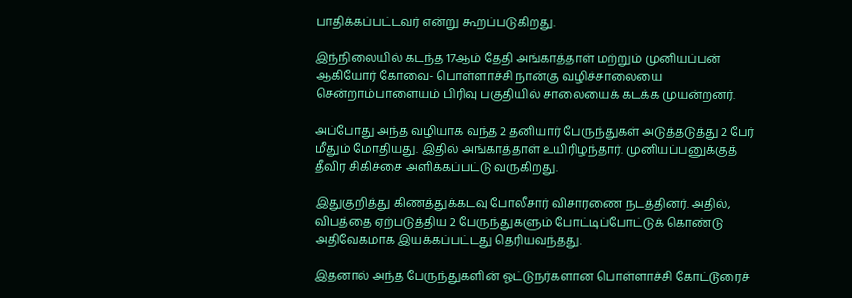பாதிக்கப்பட்டவர் என்று கூறப்படுகிறது.

இந்நிலையில் கடந்த 17ஆம் தேதி அங்காத்தாள் மற்றும் முனியப்பன் ஆகியோர் கோவை- பொள்ளாச்சி நான்கு வழிச்சாலையை சென்றாம்பாளையம் பிரிவு பகுதியில் சாலையைக் கடக்க முயன்றனர்.

அப்போது அந்த வழியாக வந்த 2 தனியார் பேருந்துகள் அடுத்தடுத்து 2 பேர் மீதும் மோதியது. இதில் அங்காத்தாள் உயிரிழந்தார். முனியப்பனுக்குத் தீவிர சிகிச்சை அளிக்கப்பட்டு வருகிறது.

இதுகுறித்து கிணத்துக்கடவு போலீசார் விசாரணை நடத்தினர். அதில், விபத்தை ஏற்படுத்திய 2 பேருந்துகளும் போட்டிப்போட்டுக் கொண்டு அதிவேகமாக இயக்கப்பட்டது தெரியவந்தது.

இதனால் அந்த பேருந்துகளின் ஓட்டுநர்களான பொள்ளாச்சி கோட்டூரைச்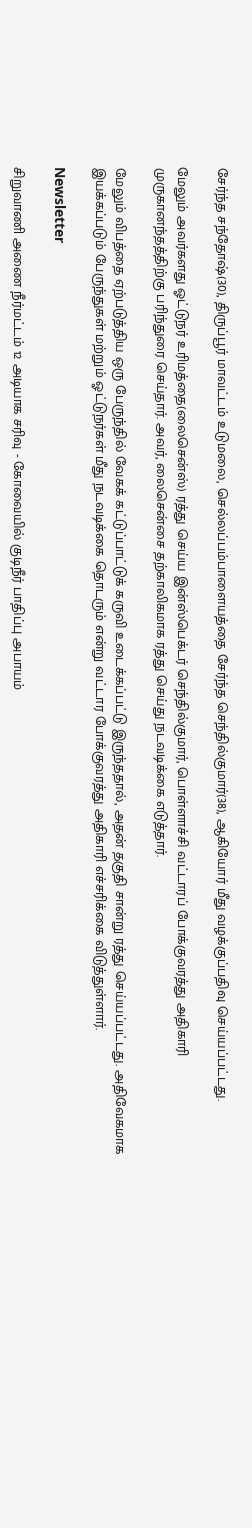சேர்ந்த சந்தோஷ்(30), திருப்பூர் மாவட்டம் உடுமலை, செல்லப்பம்பாளையத்தை சேர்ந்த செந்தில்குமார்(38), ஆகியோர் மீது வழக்குப்பதிவு செய்யப்பட்டது.

மேலும் அவர்களது ஓட்டுநர் உரிமத்தை(லைசென்ஸ்) ரத்து செய்ய இன்ஸ்பெக்டர் செந்தில்குமார், பொள்ளாச்சி வட்டாரப் போக்குவரத்து அதிகாரி முருகானந்தத்திற்கு பரிந்துரை செய்தார். அவர், லைசென்சை தற்காலிகமாக ரத்து செய்து நடவடிக்கை எடுத்தார்.

மேலும் விபத்தை ஏற்படுத்திய ஒரு பேருந்தில் வேகக் கட்டுப்பாட்டுக் கருவி உடைக்கப்பட்டு இருந்ததால், அதன் தகுதி சான்று ரத்து செய்யப்பட்டது. அதிவேகமாக இயக்கப்படும் பேருந்துகள் மற்றும் ஓட்டுநர்கள் மீது நடவடிக்கை தொடரும் என்று வட்டார போக்குவரத்து அதிகாரி எச்சரிக்கை விடுத்துள்ளார்.

Newsletter

சிறுவாணி அணை நீர்மட்டம் 12 அடியாக சரிவு - கோவையில் குடிநீர் பாதிப்பு அபாயம்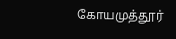கோயமுத்தூர்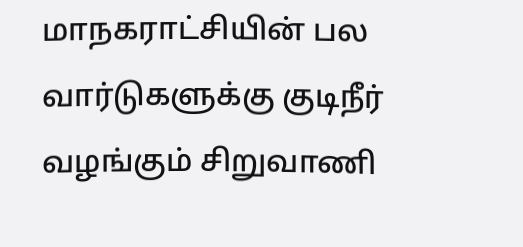மாநகராட்சியின் பல வார்டுகளுக்கு குடிநீர் வழங்கும் சிறுவாணி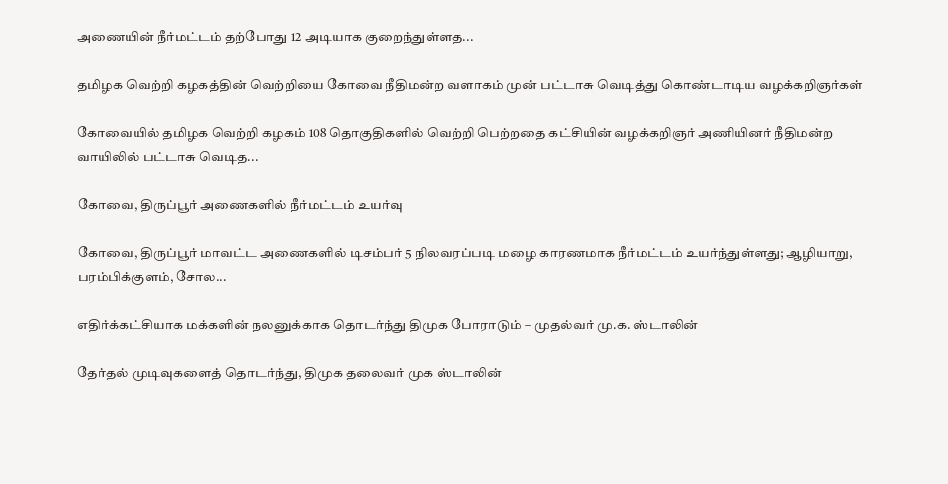அணையின் நீர்மட்டம் தற்போது 12 அடியாக குறைந்துள்ளத...

தமிழக வெற்றி கழகத்தின் வெற்றியை கோவை நீதிமன்ற வளாகம் முன் பட்டாசு வெடித்து கொண்டாடிய வழக்கறிஞர்கள்

கோவையில் தமிழக வெற்றி கழகம் 108 தொகுதிகளில் வெற்றி பெற்றதை கட்சியின் வழக்கறிஞர் அணியினர் நீதிமன்ற வாயிலில் பட்டாசு வெடித...

கோவை, திருப்பூர் அணைகளில் நீர்மட்டம் உயர்வு

கோவை, திருப்பூர் மாவட்ட அணைகளில் டிசம்பர் 5 நிலவரப்படி மழை காரணமாக நீர்மட்டம் உயர்ந்துள்ளது; ஆழியாறு, பரம்பிக்குளம், சோல...

எதிர்க்கட்சியாக மக்களின் நலனுக்காக தொடர்ந்து திமுக போராடும் – முதல்வர் மு.க. ஸ்டாலின்

தேர்தல் முடிவுகளைத் தொடர்ந்து, திமுக தலைவர் முக ஸ்டாலின்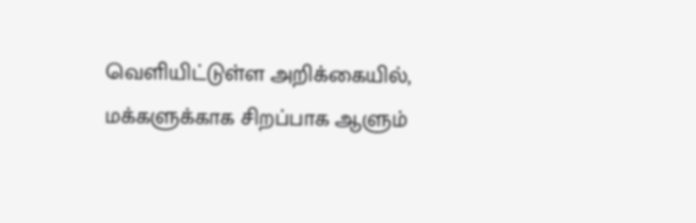வெளியிட்டுள்ள அறிக்கையில், மக்களுக்காக சிறப்பாக ஆளும்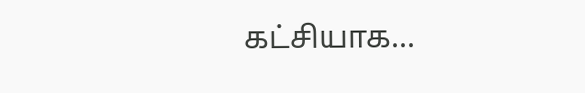கட்சியாக...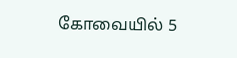கோவையில் 5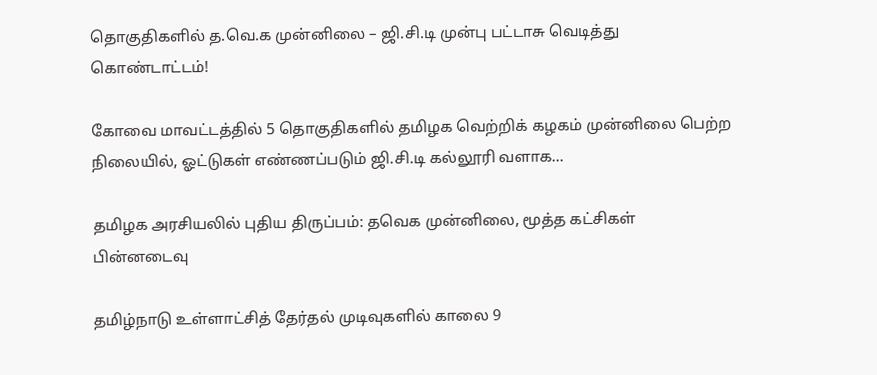தொகுதிகளில் த.வெ.க முன்னிலை – ஜி.சி.டி முன்பு பட்டாசு வெடித்து கொண்டாட்டம்!

கோவை மாவட்டத்தில் 5 தொகுதிகளில் தமிழக வெற்றிக் கழகம் முன்னிலை பெற்ற நிலையில், ஓட்டுகள் எண்ணப்படும் ஜி.சி.டி கல்லூரி வளாக...

தமிழக அரசியலில் புதிய திருப்பம்: தவெக முன்னிலை, மூத்த கட்சிகள் பின்னடைவு

தமிழ்நாடு உள்ளாட்சித் தேர்தல் முடிவுகளில் காலை 9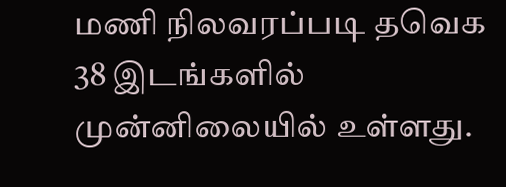மணி நிலவரப்படி தவெக 38 இடங்களில் முன்னிலையில் உள்ளது.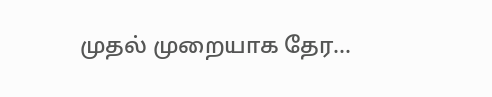முதல் முறையாக தேர...